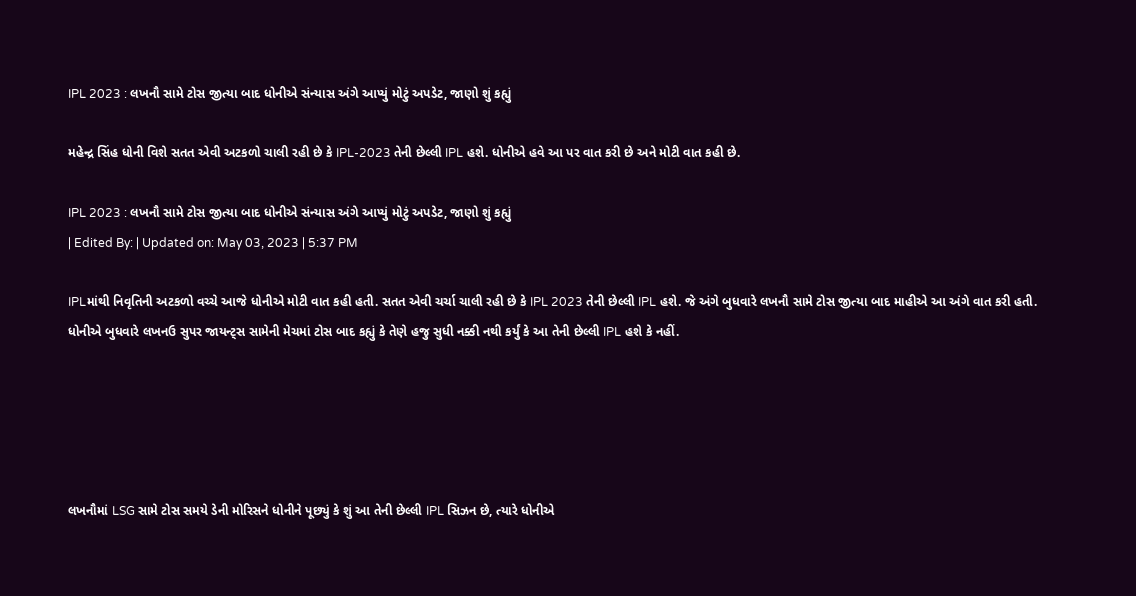IPL 2023 : લખનૌ સામે ટોસ જીત્યા બાદ ધોનીએ સંન્યાસ અંગે આપ્યું મોટું અપડેટ, જાણો શું કહ્યું

મહેન્દ્ર સિંહ ધોની વિશે સતત એવી અટકળો ચાલી રહી છે કે IPL-2023 તેની છેલ્લી IPL હશે. ધોનીએ હવે આ પર વાત કરી છે અને મોટી વાત કહી છે.

IPL 2023 : લખનૌ સામે ટોસ જીત્યા બાદ ધોનીએ સંન્યાસ અંગે આપ્યું મોટું અપડેટ, જાણો શું કહ્યું
| Edited By: | Updated on: May 03, 2023 | 5:37 PM

IPLમાંથી નિવૃતિની અટકળો વચ્ચે આજે ધોનીએ મોટી વાત કહી હતી. સતત એવી ચર્ચા ચાલી રહી છે કે IPL 2023 તેની છેલ્લી IPL હશે. જે અંગે બુધવારે લખનૌ સામે ટોસ જીત્યા બાદ માહીએ આ અંગે વાત કરી હતી. ધોનીએ બુધવારે લખનઉ સુપર જાયન્ટ્સ સામેની મેચમાં ટોસ બાદ કહ્યું કે તેણે હજુ સુધી નક્કી નથી કર્યું કે આ તેની છેલ્લી IPL હશે કે નહીં.





લખનૌમાં LSG સામે ટોસ સમયે ડેની મોરિસને ધોનીને પૂછ્યું કે શું આ તેની છેલ્લી IPL સિઝન છે, ત્યારે ધોનીએ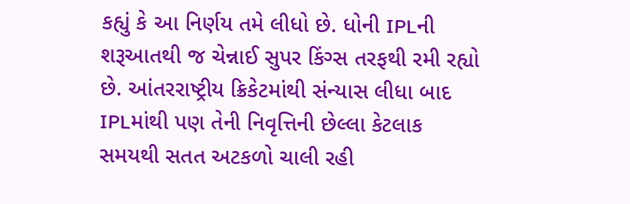કહ્યું કે આ નિર્ણય તમે લીધો છે. ધોની IPLની શરૂઆતથી જ ચેન્નાઈ સુપર કિંગ્સ તરફથી રમી રહ્યો છે. આંતરરાષ્ટ્રીય ક્રિકેટમાંથી સંન્યાસ લીધા બાદ IPLમાંથી પણ તેની નિવૃત્તિની છેલ્લા કેટલાક સમયથી સતત અટકળો ચાલી રહી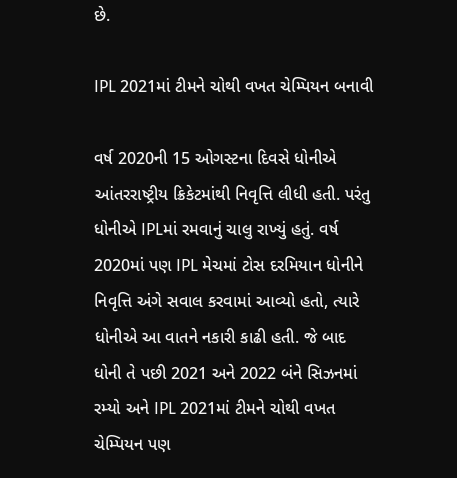છે.

IPL 2021માં ટીમને ચોથી વખત ચેમ્પિયન બનાવી

વર્ષ 2020ની 15 ઓગસ્ટના દિવસે ધોનીએ આંતરરાષ્ટ્રીય ક્રિકેટમાંથી નિવૃત્તિ લીધી હતી. પરંતુ ધોનીએ IPLમાં રમવાનું ચાલુ રાખ્યું હતું. વર્ષ 2020માં પણ IPL મેચમાં ટોસ દરમિયાન ધોનીને નિવૃત્તિ અંગે સવાલ કરવામાં આવ્યો હતો, ત્યારે ધોનીએ આ વાતને નકારી કાઢી હતી. જે બાદ ધોની તે પછી 2021 અને 2022 બંને સિઝનમાં રમ્યો અને IPL 2021માં ટીમને ચોથી વખત ચેમ્પિયન પણ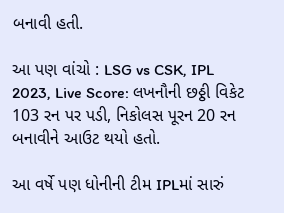બનાવી હતી.

આ પણ વાંચો : LSG vs CSK, IPL 2023, Live Score: લખનૌની છઠ્ઠી વિકેટ 103 રન પર પડી, નિકોલસ પૂરન 20 રન બનાવીને આઉટ થયો હતો.

આ વર્ષે પણ ધોનીની ટીમ IPLમાં સારું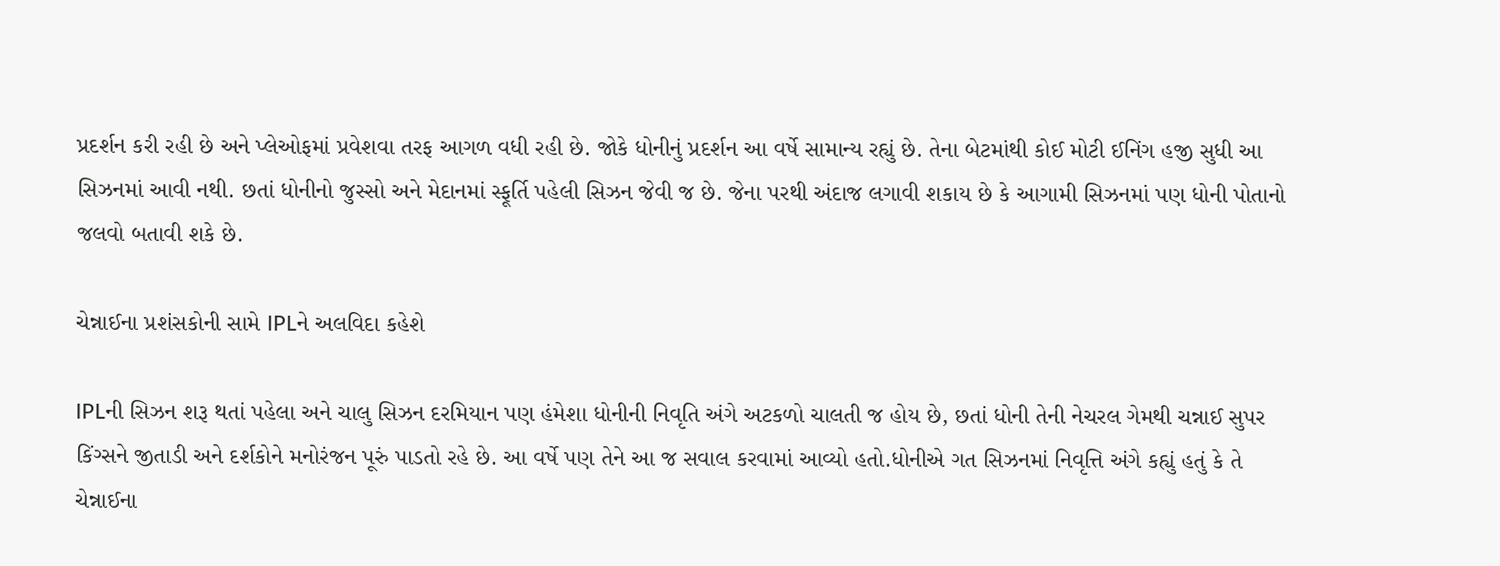પ્રદર્શન કરી રહી છે અને પ્લેઓફમાં પ્રવેશવા તરફ આગળ વધી રહી છે. જોકે ધોનીનું પ્રદર્શન આ વર્ષે સામાન્ય રહ્યું છે. તેના બેટમાંથી કોઈ મોટી ઈનિંગ હજી સુધી આ સિઝનમાં આવી નથી. છતાં ધોનીનો જુસ્સો અને મેદાનમાં સ્ફૂર્તિ પહેલી સિઝન જેવી જ છે. જેના પરથી અંદાજ લગાવી શકાય છે કે આગામી સિઝનમાં પણ ધોની પોતાનો જલવો બતાવી શકે છે.

ચેન્નાઈના પ્રશંસકોની સામે IPLને અલવિદા કહેશે

IPLની સિઝન શરૂ થતાં પહેલા અને ચાલુ સિઝન દરમિયાન પણ હંમેશા ધોનીની નિવૃતિ અંગે અટકળો ચાલતી જ હોય છે, છતાં ધોની તેની નેચરલ ગેમથી ચન્નાઈ સુપર કિંગ્સને જીતાડી અને દર્શકોને મનોરંજન પૂરું પાડતો રહે છે. આ વર્ષે પણ તેને આ જ સવાલ કરવામાં આવ્યો હતો.ધોનીએ ગત સિઝનમાં નિવૃત્તિ અંગે કહ્યું હતું કે તે ચેન્નાઈના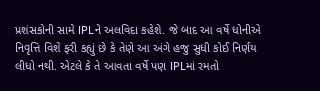પ્રશંસકોની સામે IPLને અલવિદા કહેશે. જે બાદ આ વર્ષે ધોનીએ નિવૃત્તિ વિશે ફરી કહ્યું છે કે તેણે આ અંગે હજુ સુધી કોઈ નિર્ણય લીધો નથી. એટલે કે તે આવતા વર્ષે પણ IPLમાં રમતો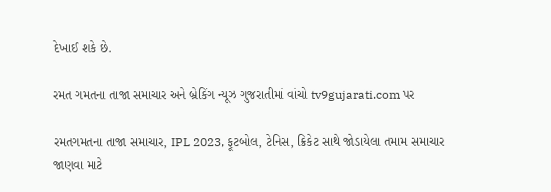દેખાઈ શકે છે.

રમત ગમતના તાજા સમાચાર અને બ્રેકિંગ ન્યૂઝ ગુજરાતીમાં વાંચો tv9gujarati.com પર

રમતગમતના તાજા સમાચાર, IPL 2023, ફૂટબોલ, ટેનિસ, ક્રિકેટ સાથે જોડાયેલા તમામ સમાચાર જાણવા માટે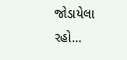જોડાયેલા રહો…